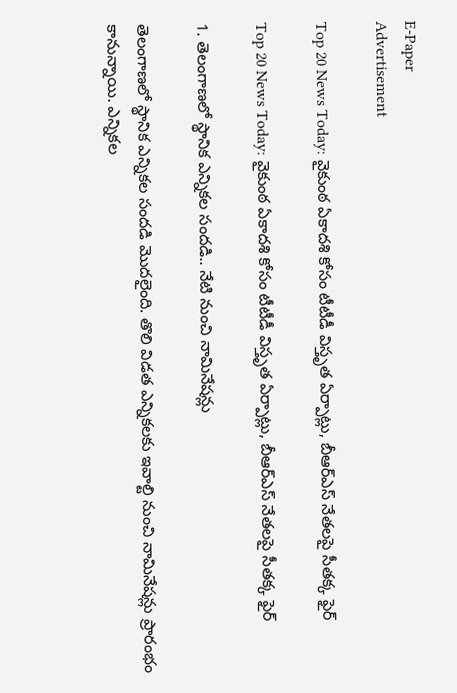E-Paper
Advertisement

Top 20 News Today: వైకుంఠ ఏకాదశి కోసం టీటీడీ విస్తృత ఏర్పాట్లు, బీఆర్ఎస్ నేతలపై సీతక్క ఫైర్

Top 20 News Today: వైకుంఠ ఏకాదశి కోసం టీటీడీ విస్తృత ఏర్పాట్లు, బీఆర్ఎస్ నేతలపై సీతక్క ఫైర్

1. తెలంగాణలో స్థానిక ఎన్నికల సందడి.. నేటి నుంచి నామినేషన్లు

తెలంగాణలో స్థానిక ఎన్నికల సందడి మొదలైంది. తొలి విడత ఎన్నికలకు ఇవాల్టి నుంచి నామినేషన్లు ప్రారంభం కానున్నాయి. ఎన్నికల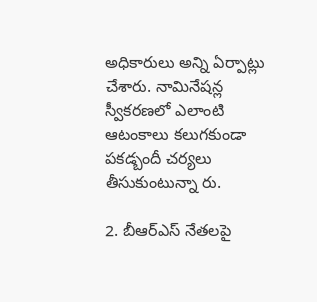అధికారులు అన్ని ఏర్పాట్లు చేశారు. నామినేషన్ల స్వీకరణలో ఎలాంటి ఆటంకాలు కలుగకుండా పకడ్బందీ చర్యలు తీసుకుంటున్నా రు.

2. బీఆర్ఎస్ నేతలపై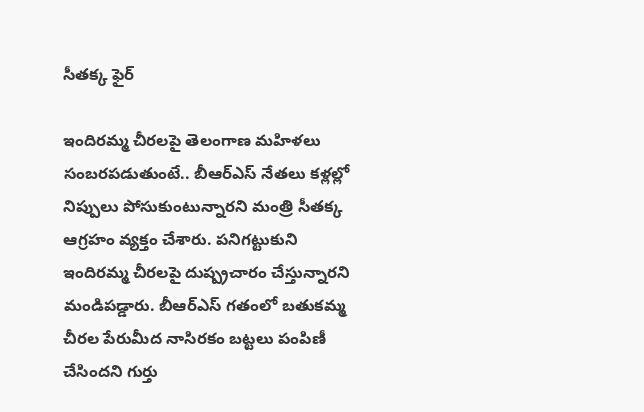సీతక్క ఫైర్

ఇందిరమ్మ చీరలపై తెలంగాణ మహిళలు సంబరపడుతుంటే.. బీఆర్ఎస్ నేతలు కళ్లల్లో నిప్పులు పోసుకుంటున్నారని మంత్రి సీతక్క ఆగ్రహం వ్యక్తం చేశారు. పనిగట్టుకుని ఇందిరమ్మ చీరలపై దుష్ప్రచారం చేస్తున్నారని మండిపడ్డారు. బీఆర్ఎస్‌ గతంలో బతుకమ్మ చీరల పేరుమీద నాసిరకం బట్టలు పంపిణీ చేసిందని గుర్తు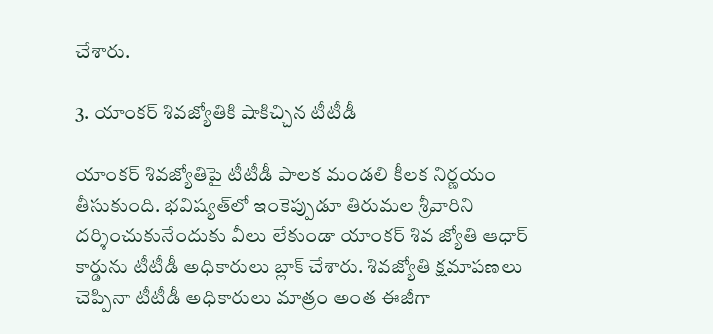చేశారు.

3. యాంకర్ శివజ్యోతికి షాకిచ్చిన టీటీడీ

యాంకర్ శివజ్యోతిపై టీటీడీ పాల‌క మండ‌లి కీల‌క నిర్ణయం తీసుకుంది. భవిష్యత్‌లో ఇంకెప్పుడూ తిరుమల శ్రీవారిని దర్శించుకునేందుకు వీలు లేకుండా యాంకర్ శివ జ్యోతి ఆధార్ కార్డును టీటీడీ అధికారులు బ్లాక్ చేశారు. శివజ్యోతి క్షమాపణలు చెప్పినా టీటీడీ అధికారులు మాత్రం అంత ఈజీగా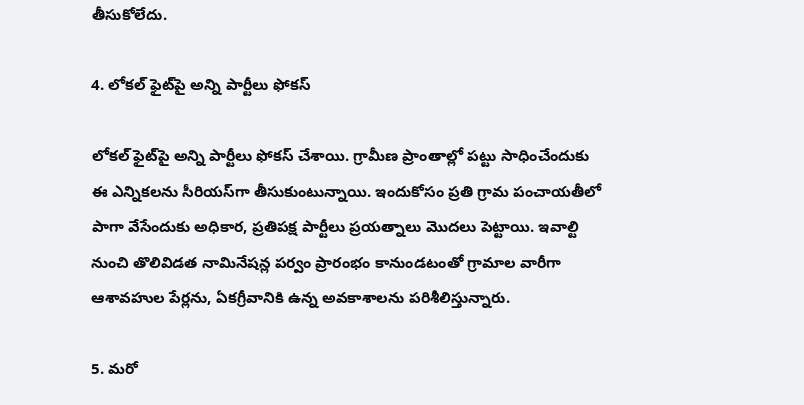తీసుకోలేదు.

4. లోకల్ ఫైట్‌పై అన్ని పార్టీలు ఫోకస్

లోకల్ ఫైట్‌పై అన్ని పార్టీలు ఫోకస్ చేశాయి. గ్రామీణ ప్రాంతాల్లో పట్టు సాధించేందుకు ఈ ఎన్నికలను సీరియస్‌గా తీసుకుంటున్నాయి. ఇందుకోసం ప్రతి గ్రామ పంచాయతీలో పాగా వేసేందుకు అధికార, ప్రతిపక్ష పార్టీలు ప్రయత్నాలు మొదలు పెట్టాయి. ఇవాల్టి నుంచి తొలివిడత నామినేషన్ల పర్వం ప్రారంభం కానుండటంతో గ్రామాల వారీగా ఆశావహుల పేర్లను, ఏకగ్రీవానికి ఉన్న అవకాశాలను పరిశీలిస్తున్నారు.

5. మరో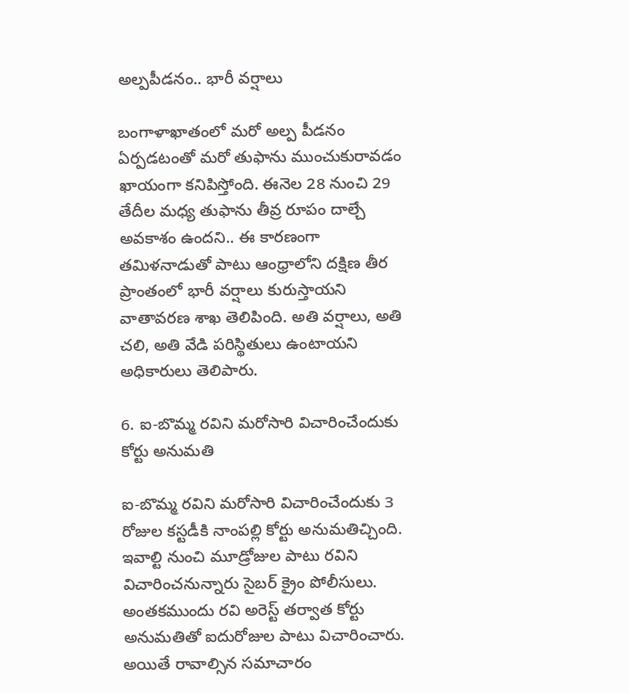అల్పపీడనం.. భారీ వర్షాలు

బంగాళాఖాతంలో మరో అల్ప పీడనం ఏర్పడటంతో మరో తుఫాను ముంచుకురావడం ఖాయంగా కనిపిస్తోంది. ఈనెల 28 నుంచి 29 తేదీల మధ్య తుఫాను తీవ్ర రూపం దాల్చే అవకాశం ఉందని.. ఈ కారణంగా తమిళనాడుతో పాటు ఆంధ్రాలోని దక్షిణ తీర ప్రాంతంలో భారీ వర్షాలు కురుస్తాయని వాతావరణ శాఖ తెలిపింది. అతి వర్షాలు, అతి చలి, అతి వేడి పరిస్థితులు ఉంటాయని అధికారులు తెలిపారు.

6. ఐ-బొమ్మ రవిని మరోసారి విచారించేందుకు కోర్టు అనుమతి

ఐ-బొమ్మ రవిని మరోసారి విచారించేందుకు 3 రోజుల కస్టడీకి నాంపల్లి కోర్టు అనుమతిచ్చింది. ఇవాల్టి నుంచి మూడ్రోజుల పాటు రవిని విచారించనున్నారు సైబర్ క్రైం పోలీసులు. అంతకముందు రవి అరెస్ట్ తర్వాత కోర్టు అనుమతితో ఐదురోజుల పాటు విచారించారు. అయితే రావాల్సిన సమాచారం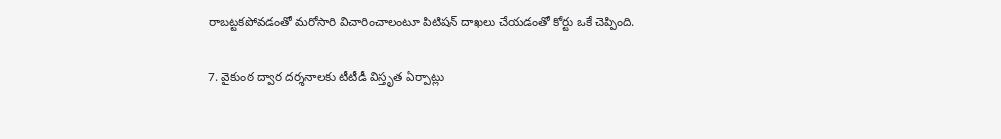రాబట్టకపోవడంతో మరోసారి విచారించాలంటూ పిటిషన్ దాఖలు చేయడంతో కోర్టు ఒకే చెప్పింది.

7. వైకుంఠ ద్వార దర్శనాలకు టీటీడీ విస్తృత ఏర్పాట్లు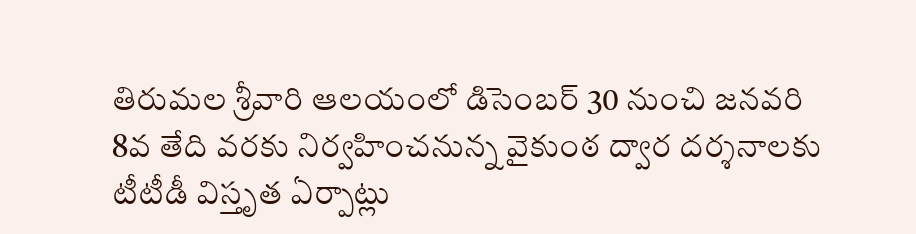తిరుమల శ్రీవారి ఆలయంలో డిసెంబర్ 30 నుంచి జనవరి 8వ తేది వరకు నిర్వహించనున్న వైకుంఠ ద్వార దర్శనాలకు టీటీడీ విస్తృత ఏర్పాట్లు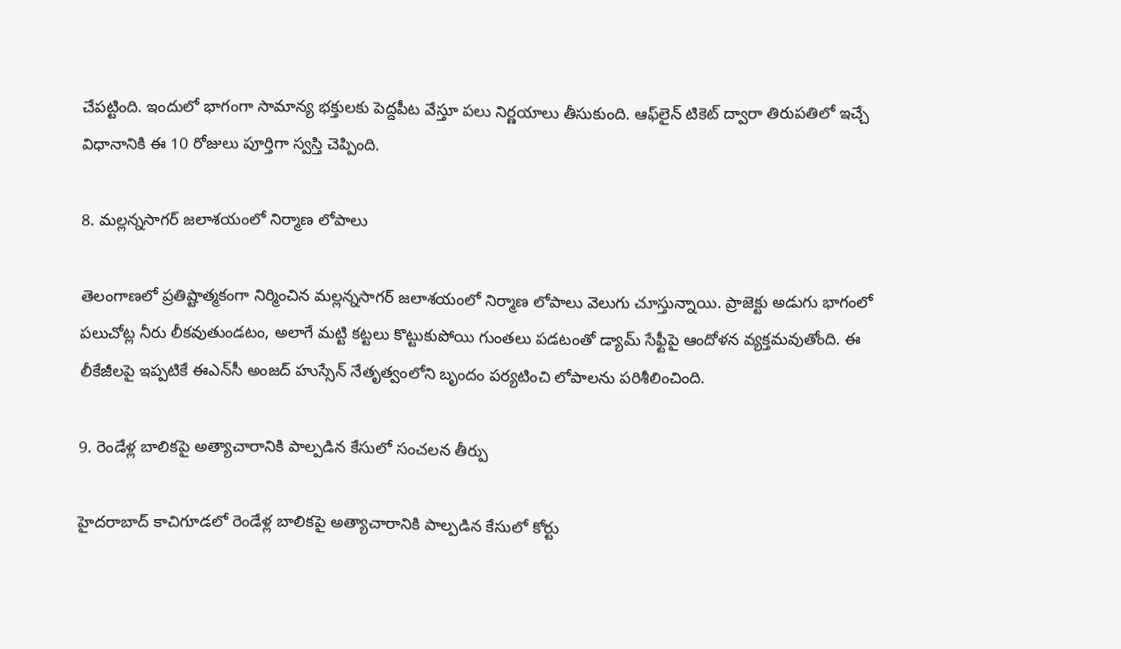చేపట్టింది. ఇందులో భాగంగా సామాన్య భక్తులకు పెద్దపీట వేస్తూ పలు నిర్ణయాలు తీసుకుంది. ఆఫ్‌లైన్ టికెట్ ద్వారా తిరుపతిలో ఇచ్చే విధానానికి ఈ 10 రోజులు పూర్తిగా స్వస్తి చెప్పింది.

8. మల్లన్నసాగర్ జలాశయంలో నిర్మాణ లోపాలు

తెలంగాణలో ప్రతిష్టాత్మకంగా నిర్మించిన మల్లన్నసాగర్ జలాశయంలో నిర్మాణ లోపాలు వెలుగు చూస్తున్నాయి. ప్రాజెక్టు అడుగు భాగంలో పలుచోట్ల నీరు లీకవుతుండటం, అలాగే మట్టి కట్టలు కొట్టుకుపోయి గుంతలు పడటంతో డ్యామ్ సేఫ్టీపై ఆందోళన వ్యక్తమవుతోంది. ఈ లీకేజీలపై ఇప్పటికే ఈఎన్‌సీ అంజద్ హుస్సేన్ నేతృత్వంలోని బృందం పర్యటించి లోపాలను పరిశీలించింది.

9. రెండేళ్ల బాలికపై అత్యాచారానికి పాల్పడిన కేసులో సంచలన తీర్పు

హైదరాబాద్‌ కాచిగూడలో రెండేళ్ల బాలికపై అత్యాచారానికి పాల్పడిన కేసులో కోర్టు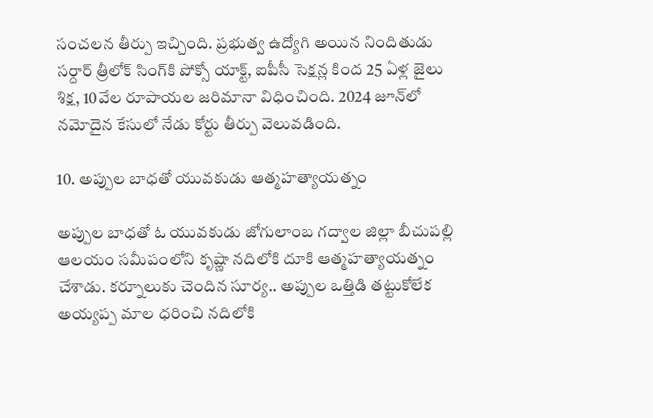సంచలన తీర్పు ఇచ్చింది. ప్రభుత్వ ఉద్యోగి అయిన నిందితుడు సర్దార్ త్రీలోక్ సింగ్‌‌కి పోక్సో యాక్ట్, ఐపీసీ సెక్షన్ల కింద 25 ఏళ్ల జైలు శిక్ష, 10వేల రూపాయల జరిమానా విధించింది. 2024 జూన్‌లో నమోదైన కేసులో నేడు కోర్టు తీర్పు వెలువడింది.

10. అప్పుల బాధతో యువకుడు ఆత్మహత్యాయత్నం

అప్పుల బాధతో ఓ యువకుడు జోగులాంబ గద్వాల జిల్లా బీచుపల్లి ఆలయం సమీపంలోని కృష్ణా నదిలోకి దూకి ఆత్మహత్యాయత్నం చేశాడు. కర్నూలుకు చెందిన సూర్య.. అప్పుల ఒత్తిడి తట్టుకోలేక అయ్యప్ప మాల ధరించి నదిలోకి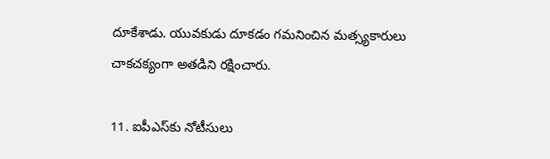దూకేశాడు. యువకుడు దూకడం గమనించిన మత్స్యకారులు చాకచక్యంగా అతడిని రక్షించారు.

11. ఐపీఎస్‌‌కు నోటీసులు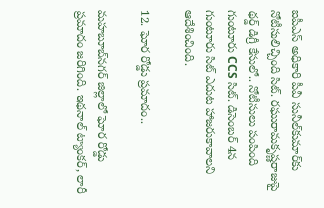ఐపీఎస్‌ అధికారి పీవీ సునీల్‌కుమార్‌కు నోటీసులిచ్చింది సిట్. రఘురామకృష్ణరాజుపై థర్డ్‌ డిగ్రీ కేసులో.. నోటీసులు పంపింది గుంటూరు CCS సిట్‌. డిసెంబర్‌ 4న గుంటూరు సిట్ ఎదుట హాజరుకావాలని ఆదేశించింది.

12. ఘోర రోడ్డు ప్రమాదం..

మహబూబ్‌నగర్ జిల్లాలో ఘోర రోడ్డు ప్రమాదం జరిగింది. ఇథనాల్ ట్యాంకర్, లారీ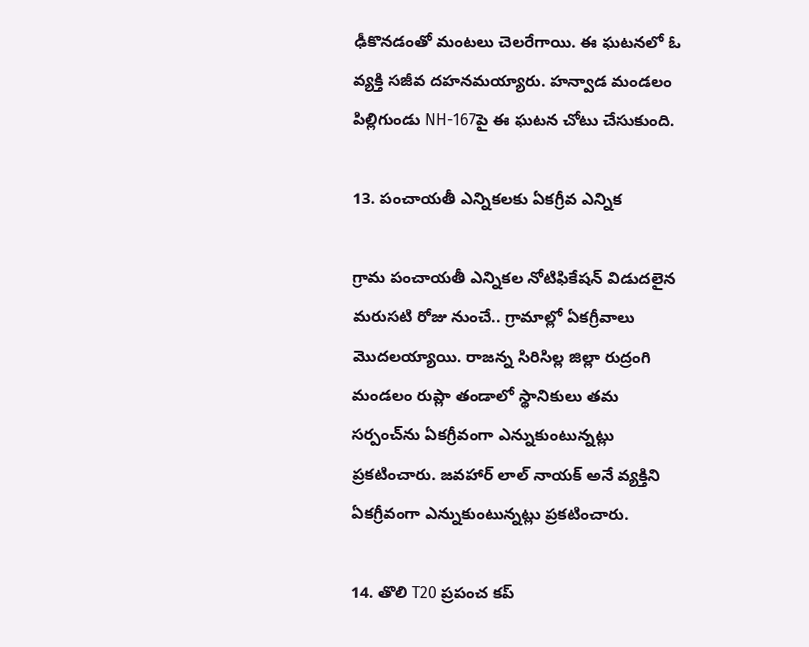ఢీకొనడంతో మంటలు చెలరేగాయి. ఈ ఘటనలో ఓ వ్యక్తి సజీవ దహనమయ్యారు. హన్వాడ మండలం పిల్లిగుండు NH-167పై ఈ ఘటన చోటు చేసుకుంది.

13. పంచాయతీ ఎన్నికలకు ఏకగ్రీవ ఎన్నిక

గ్రామ పంచాయతీ ఎన్నికల నోటిఫికేషన్ విడుదలైన మరుసటి రోజు నుంచే.. గ్రామాల్లో ఏకగ్రీవాలు మొదలయ్యాయి. రాజన్న సిరిసిల్ల జిల్లా రుద్రంగి మండలం రుప్లా తండాలో స్థానికులు తమ సర్పంచ్‌ను ఏకగ్రీవంగా ఎన్నుకుంటున్నట్లు ప్రకటించారు. జవహార్‌ లాల్ నాయక్ అనే వ్యక్తిని ఏకగ్రీవంగా ఎన్నుకుంటున్నట్లు ప్రకటించారు.

14. తొలి T20 ప్రపంచ కప్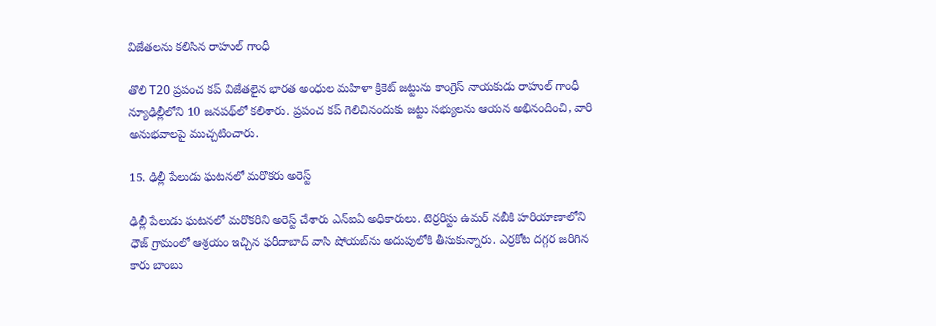విజేతలను కలిసిన రాహుల్ గాంధీ

తొలి T20 ప్రపంచ కప్ విజేతలైన భారత అంధుల మహిళా క్రికెట్ జట్టును కాంగ్రెస్ నాయకుడు రాహుల్ గాంధీ న్యూఢిల్లీలోని 10 జనపథ్‌లో కలిశారు. ప్రపంచ కప్ గెలిచినందుకు జట్టు సభ్యులను ఆయన అభినందించి, వారి అనుభవాలపై ముచ్చటించారు.

15. ఢిల్లీ పేలుడు ఘటనలో మరొకరు అరెస్ట్

ఢిల్లీ పేలుడు ఘటనలో మరొకరిని అరెస్ట్ చేశారు ఎన్‌ఐఏ అధికారులు. టెర్రరిస్టు ఉమర్ నబీకి హరియాణాలోని ధౌజ్ గ్రామంలో ఆశ్రయం ఇచ్చిన ఫరీదాబాద్ వాసి షోయబ్‌ను అదుపులోకి తీసుకున్నారు. ఎర్రకోట దగ్గర జరిగిన కారు బాంబు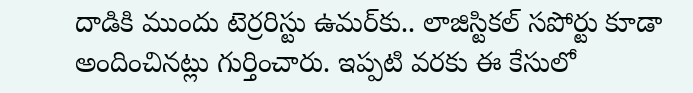దాడికి ముందు టెర్రరిస్టు ఉమర్‌కు.. లాజిస్టికల్ సపోర్టు కూడా అందించినట్లు గుర్తించారు. ఇప్పటి వరకు ఈ కేసులో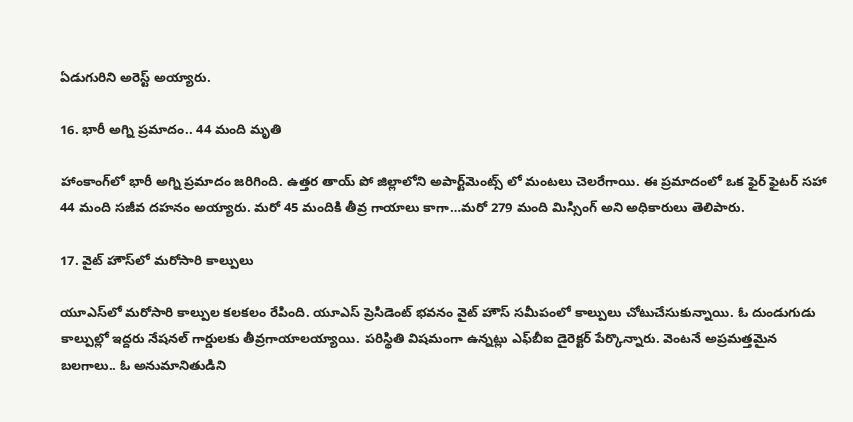ఏడుగురిని అరెస్ట్ అయ్యారు.

16. భారీ అగ్ని ప్రమాదం.. 44 మంది మృతి

హాంకాంగ్‌లో భారీ అగ్ని ప్రమాదం జరిగింది. ఉత్తర తాయ్ పో జిల్లాలోని అపార్ట్‌మెంట్స్ లో మంటలు చెలరేగాయి. ఈ ప్రమాదంలో ఒక ఫైర్ ఫైటర్ సహా 44 మంది సజీవ దహనం అయ్యారు. మరో 45 మందికి తీవ్ర గాయాలు కాగా…మరో 279 మంది మిస్సింగ్ అని అధికారులు తెలిపారు.

17. వైట్ హౌస్‌లో మరోసారి కాల్పులు

యూఎస్‌లో మరోసారి కాల్పుల కలకలం రేపింది. యూఎస్ ప్రెసిడెంట్ భవనం వైట్ హౌస్ సమీపంలో కాల్పులు చోటుచేసుకున్నాయి. ఓ దుండుగుడు కాల్పుల్లో ఇద్దరు నేషనల్‌ గార్డులకు తీవ్రగాయాలయ్యాయి. పరిస్థితి విషమంగా ఉన్నట్లు ఎఫ్‌బీఐ డైరెక్టర్ పేర్కొన్నారు. వెంటనే అప్రమత్తమైన బలగాలు.. ఓ అనుమానితుడిని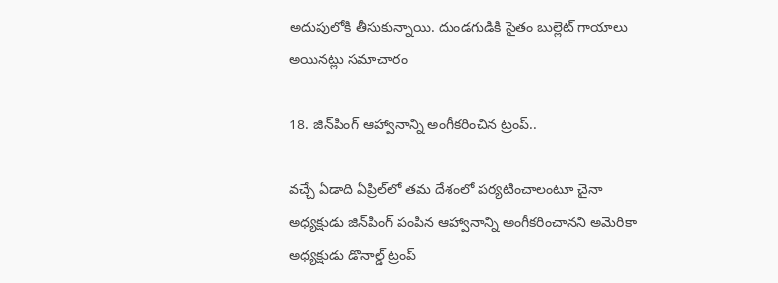అదుపులోకి తీసుకున్నాయి. దుండగుడికి సైతం బుల్లెట్‌ గాయాలు అయినట్లు సమాచారం

18. జిన్‌పింగ్‌ ఆహ్వానాన్ని అంగీకరించిన ట్రంప్..

వచ్చే ఏడాది ఏప్రిల్‌లో తమ దేశంలో పర్యటించాలంటూ చైనా అధ్యక్షుడు జిన్‌పింగ్‌ పంపిన ఆహ్వానాన్ని అంగీకరించానని అమెరికా అధ్యక్షుడు డొనాల్డ్‌ ట్రంప్‌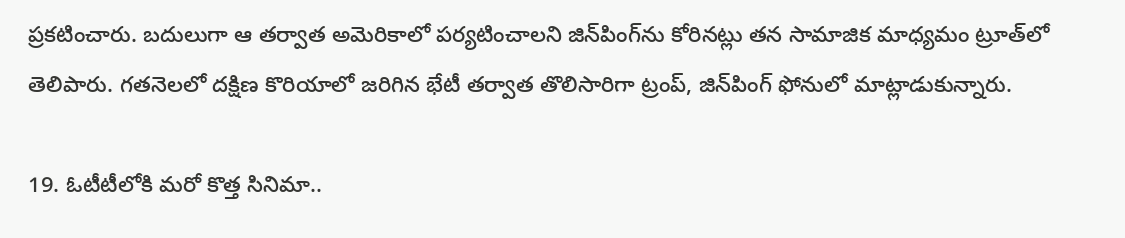ప్రకటించారు. బదులుగా ఆ తర్వాత అమెరికాలో పర్యటించాలని జిన్‌పింగ్‌ను కోరినట్లు తన సామాజిక మాధ్యమం ట్రూత్‌లో తెలిపారు. గతనెలలో దక్షిణ కొరియాలో జరిగిన భేటీ తర్వాత తొలిసారిగా ట్రంప్, జిన్‌పింగ్‌ ఫోనులో మాట్లాడుకున్నారు.

19. ఓటీటీలోకి మరో కొత్త సినిమా..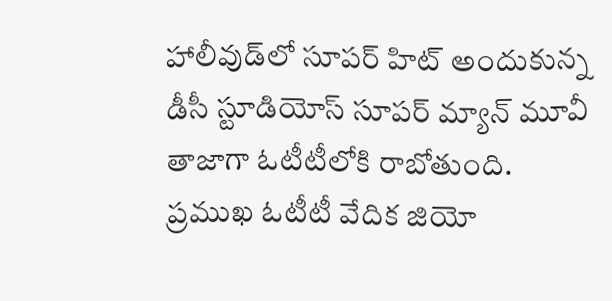హాలీవుడ్‌లో సూప‌ర్ హిట్ అందుకున్న డీసీ స్టూడియోస్ సూపర్ మ్యాన్ మూవీ తాజాగా ఓటీటీలోకి రాబోతుంది. ప్రముఖ ఓటీటీ వేదిక జియో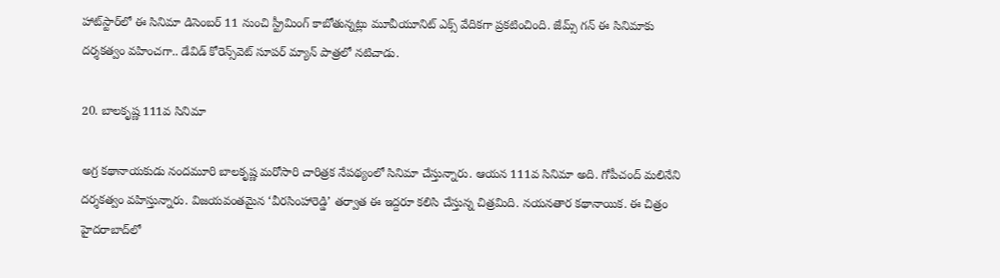హాట్‌స్టార్‌లో ఈ సినిమా డిసెంబ‌ర్ 11 నుంచి స్ట్రీమింగ్ కాబోతున్నట్లు మూవీయూనిట్ ఎక్స్ వేదిక‌గా ప్రక‌టించింది. జేమ్స్ గన్ ఈ సినిమాకు ద‌ర్శక‌త్వం వ‌హించ‌గా.. డేవిడ్ కోరెన్స్‌వెట్ సూపర్ మ్యాన్ పాత్రలో నటిచాడు.

20. బాలకృష్ణ 111వ సినిమా

అగ్ర కథానాయకుడు నందమూరి బాలకృష్ణ మరోసారి చారిత్రక నేపథ్యంలో సినిమా చేస్తున్నారు. ఆయన 111వ సినిమా అది. గోపీచంద్‌ మలినేని దర్శకత్వం వహిస్తున్నారు. విజయవంతమైన ‘వీరసింహారెడ్డి’ తర్వాత ఈ ఇద్దరూ కలిసి చేస్తున్న చిత్రమిది. నయనతార కథానాయిక. ఈ చిత్రం హైదరాబాద్‌లో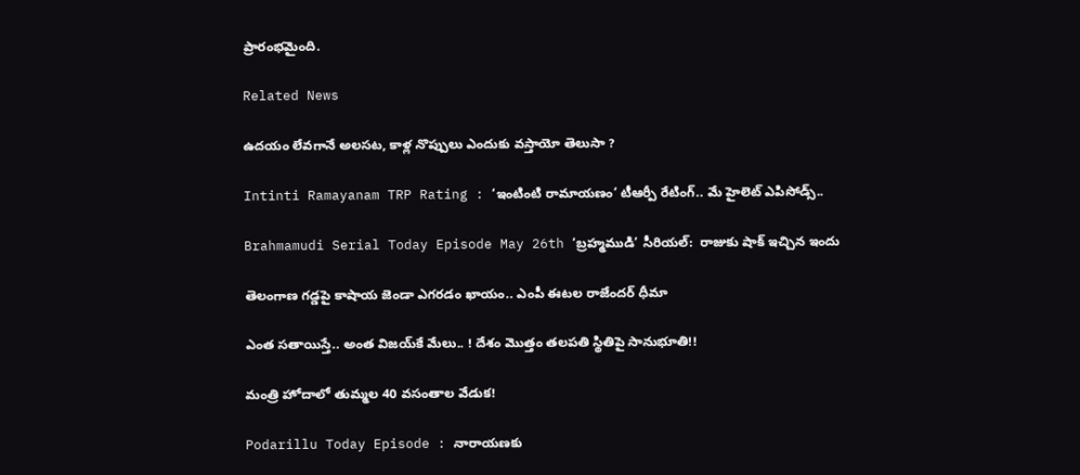ప్రారంభమైంది.

Related News

ఉదయం లేవగానే అలసట, కాళ్ల నొప్పులు ఎందుకు వస్తాయో తెలుసా ?

Intinti Ramayanam TRP Rating : ‘ఇంటింటి రామాయణం’ టీఆర్పీ రేటింగ్.. మే హైలెట్ ఎపిసోడ్స్..

Brahmamudi Serial Today Episode May 26th ‘బ్రహ్మముడి’ సీరియల్‌:  రాజుకు షాక్ ఇచ్చిన ఇందు

తెలంగాణ గడ్డపై కాషాయ జెండా ఎగరడం ఖాయం.. ఎంపీ ఈటల రాజేందర్ ధీమా

ఎంత స‌తాయిస్తే.. అంత విజ‌య్‌కే మేలు.. ! దేశం మొత్తం త‌ల‌ప‌తి స్థితిపై సానుభూతి!!

మంత్రి హోదాలో తుమ్మల 40 వసంతాల వేడుక!

Podarillu Today Episode : నారాయణకు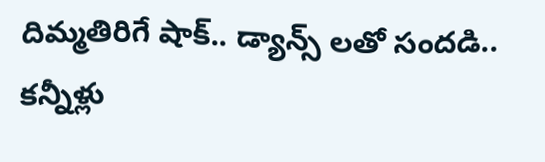దిమ్మతిరిగే షాక్.. డ్యాన్స్ లతో సందడి.. కన్నీళ్లు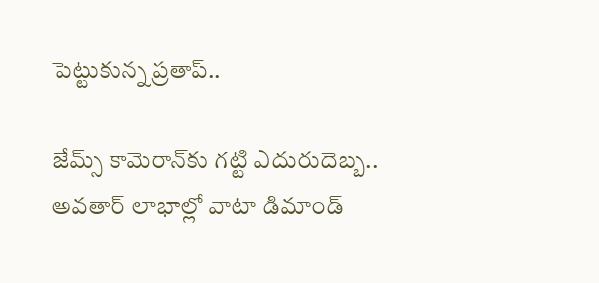పెట్టుకున్న ప్రతాప్..

జేమ్స్ కామెరాన్‌కు గట్టి ఎదురుదెబ్బ.. అవతార్ లాభాల్లో వాటా డిమాండ్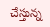చేస్తున్న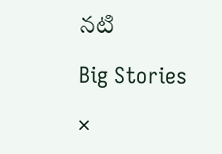నటి

Big Stories

×